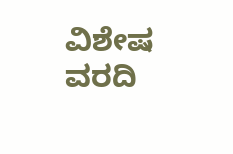ವಿಶೇಷ ವರದಿ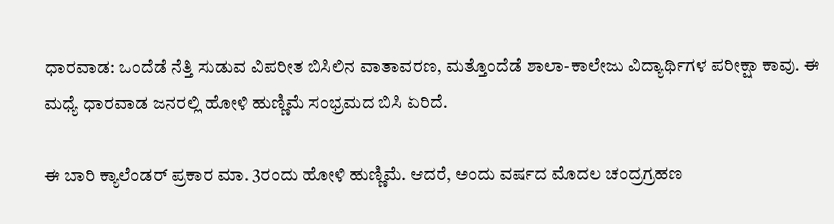ಧಾರವಾಡ: ಒಂದೆಡೆ ನೆತ್ತಿ ಸುಡುವ ವಿಪರೀತ ಬಿಸಿಲಿನ ವಾತಾವರಣ, ಮತ್ತೊಂದೆಡೆ ಶಾಲಾ-ಕಾಲೇಜು ವಿದ್ಯಾರ್ಥಿಗಳ ಪರೀಕ್ಷಾ ಕಾವು. ಈ ಮಧ್ಯೆ ಧಾರವಾಡ ಜನರಲ್ಲಿ ಹೋಳಿ ಹುಣ್ಣಿಮೆ ಸಂಭ್ರಮದ ಬಿಸಿ ಏರಿದೆ.

ಈ ಬಾರಿ ಕ್ಯಾಲೆಂಡರ್‌ ಪ್ರಕಾರ ಮಾ. 3ರಂದು ಹೋಳಿ ಹುಣ್ಣಿಮೆ. ಆದರೆ, ಅಂದು ವರ್ಷದ ಮೊದಲ ಚಂದ್ರಗ್ರಹಣ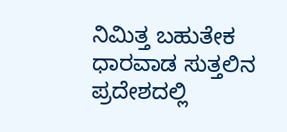ನಿಮಿತ್ತ ಬಹುತೇಕ ಧಾರವಾಡ ಸುತ್ತಲಿನ ಪ್ರದೇಶದಲ್ಲಿ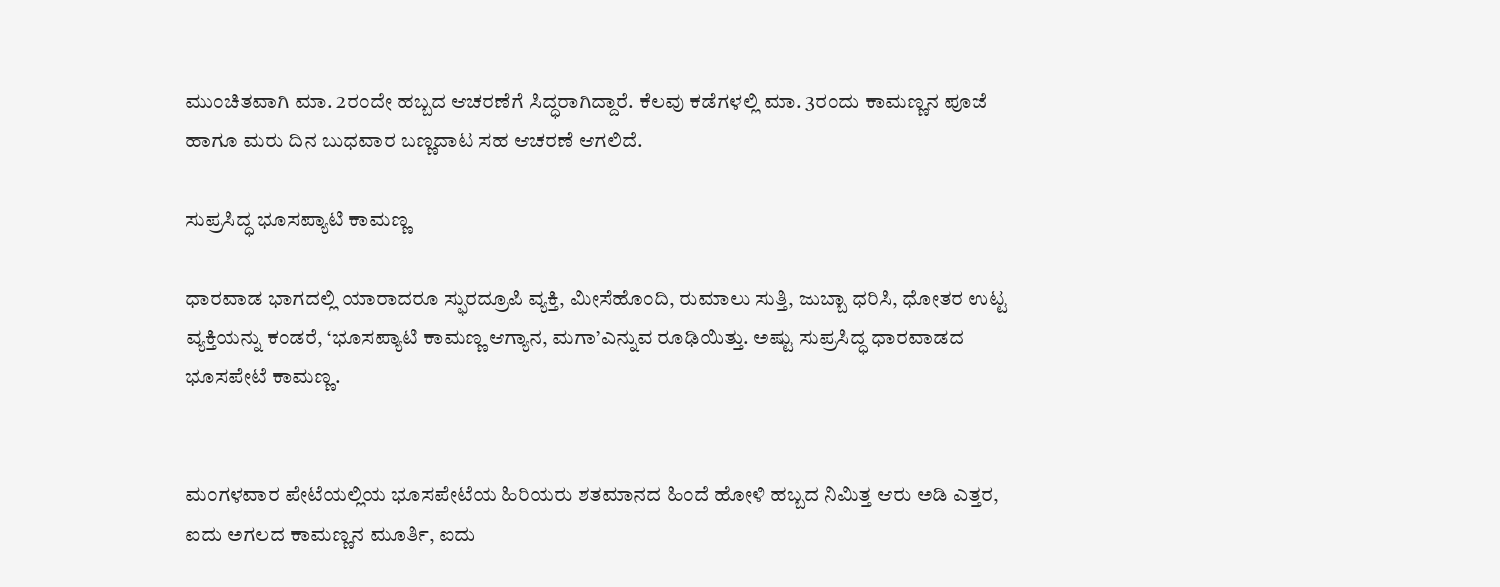ಮುಂಚಿತವಾಗಿ ಮಾ. 2ರಂದೇ ಹಬ್ಬದ ಆಚರಣೆಗೆ ಸಿದ್ಧರಾಗಿದ್ದಾರೆ. ಕೆಲವು ಕಡೆಗಳಲ್ಲಿ ಮಾ. 3ರಂದು ಕಾಮಣ್ಣನ ಪೂಜೆ ಹಾಗೂ ಮರು ದಿನ ಬುಧವಾರ ಬಣ್ಣದಾಟ ಸಹ ಆಚರಣೆ ಆಗಲಿದೆ.

ಸುಪ್ರಸಿದ್ಧ ಭೂಸಪ್ಯಾಟಿ ಕಾಮಣ್ಣ

ಧಾರವಾಡ ಭಾಗದಲ್ಲಿ ಯಾರಾದರೂ ಸ್ಫುರದ್ರೂಪಿ ವ್ಯಕ್ತಿ, ಮೀಸೆಹೊಂದಿ, ರುಮಾಲು ಸುತ್ತಿ, ಜುಬ್ಬಾ ಧರಿಸಿ, ಧೋತರ ಉಟ್ಟ ವ್ಯಕ್ತಿಯನ್ನು ಕಂಡರೆ, ‘ಭೂಸಪ್ಯಾಟಿ ಕಾಮಣ್ಣ ಆಗ್ಯಾನ, ಮಗಾ’ಎನ್ನುವ ರೂಢಿಯಿತ್ತು. ಅಷ್ಟು ಸುಪ್ರಸಿದ್ಧ ಧಾರವಾಡದ ಭೂಸಪೇಟೆ ಕಾಮಣ್ಣ.


ಮಂಗಳವಾರ ಪೇಟೆಯಲ್ಲಿಯ ಭೂಸಪೇಟೆಯ ಹಿರಿಯರು ಶತಮಾನದ ಹಿಂದೆ ಹೋಳಿ ಹಬ್ಬದ ನಿಮಿತ್ತ ಆರು ಅಡಿ ಎತ್ತರ, ಐದು ಅಗಲದ ಕಾಮಣ್ಣನ ಮೂರ್ತಿ, ಐದು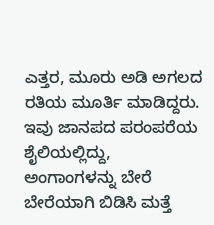ಎತ್ತರ, ಮೂರು ಅಡಿ ಅಗಲದ ರತಿಯ ಮೂರ್ತಿ ಮಾಡಿದ್ದರು. ಇವು ಜಾನಪದ ಪರಂಪರೆಯ ಶೈಲಿಯಲ್ಲಿದ್ದು, ಅಂಗಾಂಗಳನ್ನು ಬೇರೆ ಬೇರೆಯಾಗಿ ಬಿಡಿಸಿ ಮತ್ತೆ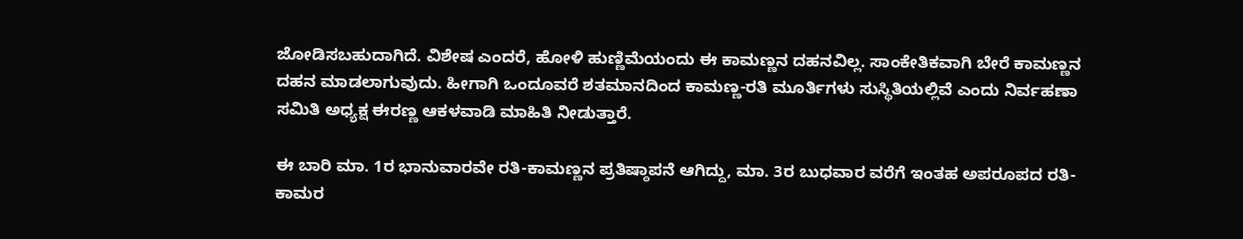ಜೋಡಿಸಬಹುದಾಗಿದೆ. ವಿಶೇಷ ಎಂದರೆ, ಹೋಳಿ ಹುಣ್ಣಿಮೆಯಂದು ಈ ಕಾಮಣ್ಣನ ದಹನವಿಲ್ಲ. ಸಾಂಕೇತಿಕವಾಗಿ ಬೇರೆ ಕಾಮಣ್ಣನ ದಹನ ಮಾಡಲಾಗುವುದು. ಹೀಗಾಗಿ ಒಂದೂವರೆ ಶತಮಾನದಿಂದ ಕಾಮಣ್ಣ-ರತಿ ಮೂರ್ತಿಗಳು ಸುಸ್ಥಿತಿಯಲ್ಲಿವೆ ಎಂದು ನಿರ್ವಹಣಾ ಸಮಿತಿ ಅಧ್ಯಕ್ಷ ಈರಣ್ಣ ಆಕಳವಾಡಿ ಮಾಹಿತಿ ನೀಡುತ್ತಾರೆ.

ಈ ಬಾರಿ ಮಾ. 1ರ ಭಾನುವಾರವೇ ರತಿ-ಕಾಮಣ್ಣನ ಪ್ರತಿಷ್ಠಾಪನೆ ಆಗಿದ್ದು, ಮಾ. 3ರ ಬುಧವಾರ ವರೆಗೆ ಇಂತಹ ಅಪರೂಪದ ರತಿ-ಕಾಮರ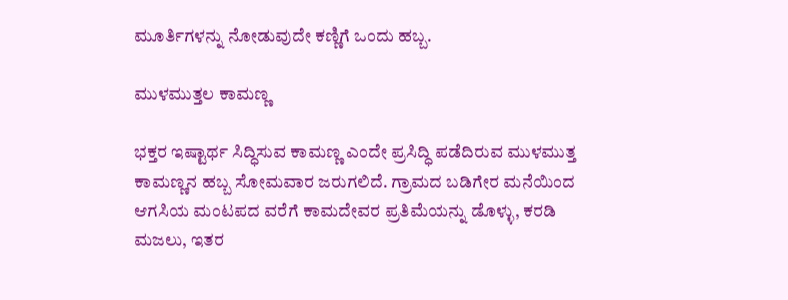ಮೂರ್ತಿಗಳನ್ನು ನೋಡುವುದೇ ಕಣ್ಣಿಗೆ ಒಂದು ಹಬ್ಬ.

ಮುಳಮುತ್ತಲ ಕಾಮಣ್ಣ

ಭಕ್ತರ ಇಷ್ಟಾರ್ಥ ಸಿದ್ಧಿಸುವ ಕಾಮಣ್ಣ ಎಂದೇ ಪ್ರಸಿದ್ಧಿ ಪಡೆದಿರುವ ಮುಳಮುತ್ತ ಕಾಮಣ್ಣನ ಹಬ್ಬ ಸೋಮವಾರ ಜರುಗಲಿದೆ. ಗ್ರಾಮದ ಬಡಿಗೇರ ಮನೆಯಿಂದ ಆಗಸಿಯ ಮಂಟಪದ ವರೆಗೆ ಕಾಮದೇವರ ಪ್ರತಿಮೆಯನ್ನು ಡೊಳ್ಳು, ಕರಡಿ ಮಜಲು, ಇತರ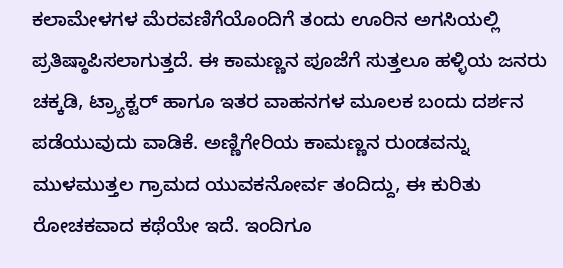ಕಲಾಮೇಳಗಳ ಮೆರವಣಿಗೆಯೊಂದಿಗೆ ತಂದು ಊರಿನ ಅಗಸಿಯಲ್ಲಿ ಪ್ರತಿಷ್ಠಾಪಿಸಲಾಗುತ್ತದೆ. ಈ ಕಾಮಣ್ಣನ ಪೂಜೆಗೆ ಸುತ್ತಲೂ ಹಳ್ಳಿಯ ಜನರು ಚಕ್ಕಡಿ, ಟ್ರ್ಯಾಕ್ಟರ್‌ ಹಾಗೂ ಇತರ ವಾಹನಗಳ ಮೂಲಕ ಬಂದು ದರ್ಶನ ಪಡೆಯುವುದು ವಾಡಿಕೆ. ಅಣ್ಣಿಗೇರಿಯ ಕಾಮಣ್ಣನ ರುಂಡವನ್ನು ಮುಳಮುತ್ತಲ ಗ್ರಾಮದ ಯುವಕನೋರ್ವ ತಂದಿದ್ದು, ಈ ಕುರಿತು ರೋಚಕವಾದ ಕಥೆಯೇ ಇದೆ. ಇಂದಿಗೂ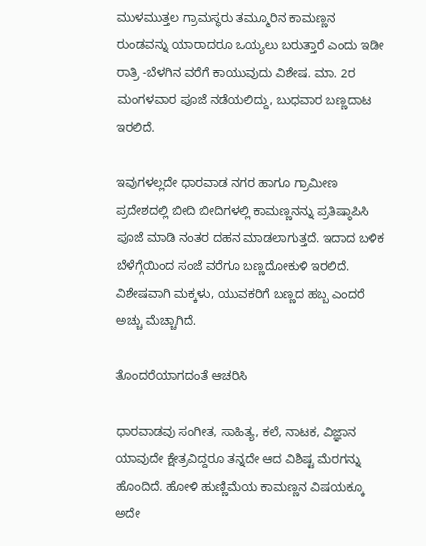ಮುಳಮುತ್ತಲ ಗ್ರಾಮಸ್ಥರು ತಮ್ಮೂರಿನ ಕಾಮಣ್ಣನ ರುಂಡವನ್ನು ಯಾರಾದರೂ ಒಯ್ಯಲು ಬರುತ್ತಾರೆ ಎಂದು ಇಡೀ ರಾತ್ರಿ -ಬೆಳಗಿನ ವರೆಗೆ ಕಾಯುವುದು ವಿಶೇಷ. ಮಾ. 2ರ ಮಂಗಳವಾರ ಪೂಜೆ ನಡೆಯಲಿದ್ದು, ಬುಧವಾರ ಬಣ್ಣದಾಟ ಇರಲಿದೆ.

ಇವುಗಳಲ್ಲದೇ ಧಾರವಾಡ ನಗರ ಹಾಗೂ ಗ್ರಾಮೀಣ ಪ್ರದೇಶದಲ್ಲಿ ಬೀದಿ ಬೀದಿಗಳಲ್ಲಿ ಕಾಮಣ್ಣನನ್ನು ಪ್ರತಿಷ್ಠಾಪಿಸಿ ಪೂಜೆ ಮಾಡಿ ನಂತರ ದಹನ ಮಾಡಲಾಗುತ್ತದೆ. ಇದಾದ ಬಳಿಕ ಬೆಳೆಗ್ಗೆಯಿಂದ ಸಂಜೆ ವರೆಗೂ ಬಣ್ಣದೋಕುಳಿ ಇರಲಿದೆ. ವಿಶೇಷವಾಗಿ ಮಕ್ಕಳು, ಯುವಕರಿಗೆ ಬಣ್ಣದ ಹಬ್ಬ ಎಂದರೆ ಅಚ್ಚು ಮೆಚ್ಚಾಗಿದೆ.

ತೊಂದರೆಯಾಗದಂತೆ ಆಚರಿಸಿ

ಧಾರವಾಡವು ಸಂಗೀತ, ಸಾಹಿತ್ಯ, ಕಲೆ, ನಾಟಕ, ವಿಜ್ಞಾನ ಯಾವುದೇ ಕ್ಷೇತ್ರವಿದ್ದರೂ ತನ್ನದೇ ಆದ ವಿಶಿಷ್ಟ ಮೆರಗನ್ನು ಹೊಂದಿದೆ. ಹೋಳಿ ಹುಣ್ಣಿಮೆಯ ಕಾಮಣ್ಣನ ವಿಷಯಕ್ಕೂ ಅದೇ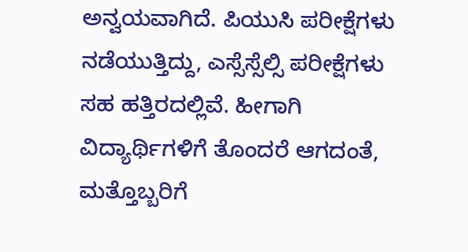ಅನ್ವಯವಾಗಿದೆ. ಪಿಯುಸಿ ಪರೀಕ್ಷೆಗಳು ನಡೆಯುತ್ತಿದ್ದು, ಎಸ್ಸೆಸ್ಸೆಲ್ಸಿ ಪರೀಕ್ಷೆಗಳು ಸಹ ಹತ್ತಿರದಲ್ಲಿವೆ. ಹೀಗಾಗಿ ವಿದ್ಯಾರ್ಥಿಗಳಿಗೆ ತೊಂದರೆ ಆಗದಂತೆ, ಮತ್ತೊಬ್ಬರಿಗೆ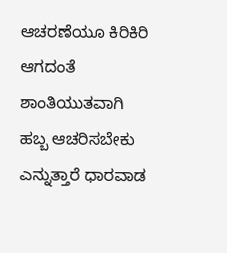ಆಚರಣೆಯೂ ಕಿರಿಕಿರಿ ಆಗದಂತೆ ಶಾಂತಿಯುತವಾಗಿ ಹಬ್ಬ ಆಚರಿಸಬೇಕು ಎನ್ನುತ್ತಾರೆ ಧಾರವಾಡ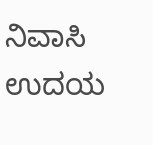ನಿವಾಸಿ ಉದಯ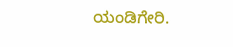ಯಂಡಿಗೇರಿ.